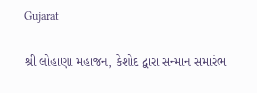Gujarat

શ્રી લોહાણા મહાજન, કેશોદ દ્વારા સન્માન સમારંભ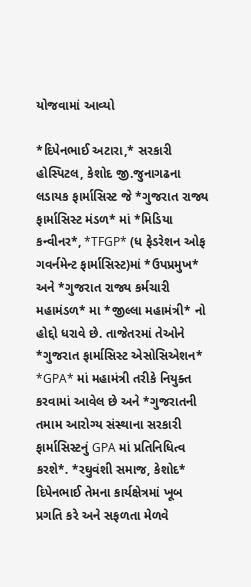યોજવામાં આવ્યો

*દિપેનભાઈ અટારા,* સરકારી હોસ્પિટલ, કેશોદ જી.જુનાગઢના લડાયક ફાર્માસિસ્ટ જે *ગુજરાત રાજ્ય ફાર્માસિસ્ટ મંડળ* માં *મિડિયા કન્વીનર*, *TFGP* (ધ ફેડરેશન ઓફ ગવર્નમેન્ટ ફાર્માસિસ્ટ)માં *ઉપપ્રમુખ* અને *ગુજરાત રાજ્ય કર્મચારી મહામંડળ* મા *જીલ્લા મહામંત્રી* નો હોદ્દો ધરાવે છે. તાજેતરમાં તેઓને *ગુજરાત ફાર્માસિસ્ટ એસોસિએશન* *GPA* માં મહામંત્રી તરીકે નિયુક્ત કરવામાં આવેલ છે અને *ગુજરાતની તમામ આરોગ્ય સંસ્થાના સરકારી ફાર્માસિસ્ટનું GPA માં પ્રતિનિધિત્વ કરશે*. *રઘુવંશી સમાજ, કેશોદ* દિપેનભાઈ તેમના કાર્યક્ષેત્રમાં ખૂબ પ્રગતિ કરે અને સફળતા મેળવે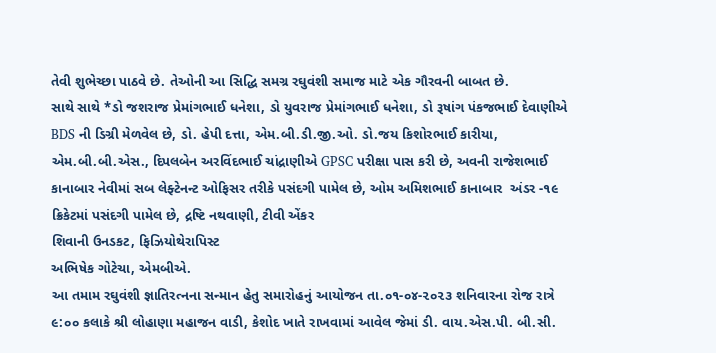તેવી શુભેચ્છા પાઠવે છે. તેઓની આ સિદ્ધિ સમગ્ર રઘુવંશી સમાજ માટે એક ગૌરવની બાબત છે.
સાથે સાથે *ડો જશરાજ પ્રેમાંગભાઈ ધનેશા, ડો યુવરાજ પ્રેમાંગભાઈ ધનેશા, ડો રૂષાંગ પંકજભાઈ દેવાણીએ BDS ની ડિગ્રી મેળવેલ છે, ડો. હેપી દત્તા, એમ.બી.ડી.જી.ઓ. ડો.જય કિશોરભાઈ કારીયા, એમ.બી.બી.એસ., દિપલબેન અરવિંદભાઈ ચાંદ્રાણીએ GPSC પરીક્ષા પાસ કરી છે, અવની રાજેશભાઈ કાનાબાર નેવીમાં સબ લેફ્ટેનન્ટ ઓફિસર તરીકે પસંદગી પામેલ છે, ઓમ અમિશભાઈ કાનાબાર  અંડર -૧૯ ક્રિકેટમાં પસંદગી પામેલ છે, દ્રષ્ટિ નથવાણી, ટીવી એંકર
શિવાની ઉનડકટ, ફિઝિયોથેરાપિસ્ટ
અભિષેક ગોટેચા, એમબીએ.
આ તમામ રઘુવંશી જ્ઞાતિરત્નના સન્માન હેતુ સમારોહનું આયોજન તા.૦૧-૦૪-૨૦૨૩ શનિવારના રોજ રાત્રે ૯:૦૦ કલાકે શ્રી લોહાણા મહાજન વાડી, કેશોદ ખાતે રાખવામાં આવેલ જેમાં ડી. વાય.એસ.પી. બી.સી.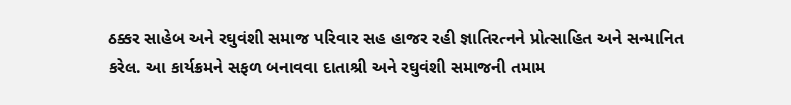ઠક્કર સાહેબ અને રઘુવંશી સમાજ પરિવાર સહ હાજર રહી જ્ઞાતિરત્નને પ્રોત્સાહિત અને સન્માનિત કરેલ. આ કાર્યક્રમને સફળ બનાવવા દાતાશ્રી અને રઘુવંશી સમાજની તમામ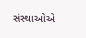સંસ્થાઓએ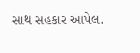સાથ સહકાર આપેલ.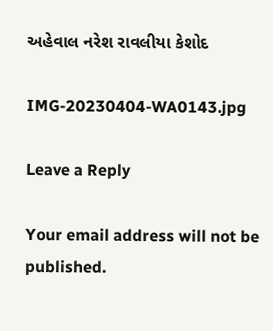અહેવાલ નરેશ રાવલીયા કેશોદ

IMG-20230404-WA0143.jpg

Leave a Reply

Your email address will not be published.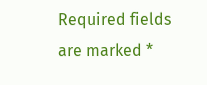Required fields are marked *